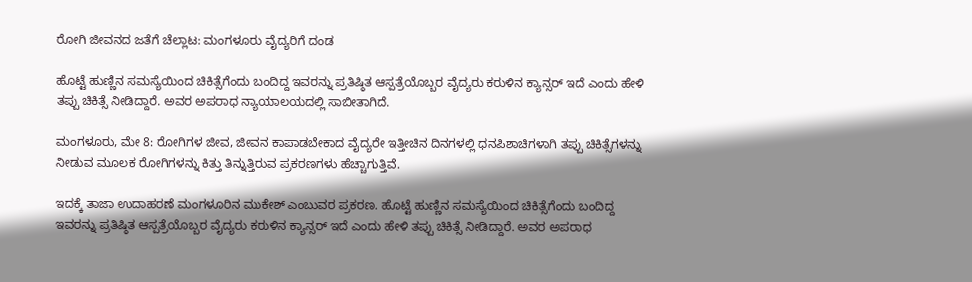ರೋಗಿ ಜೀವನದ ಜತೆಗೆ ಚೆಲ್ಲಾಟ: ಮಂಗಳೂರು ವೈದ್ಯರಿಗೆ ದಂಡ

ಹೊಟ್ಟೆ ಹುಣ್ಣಿನ ಸಮಸ್ಯೆಯಿಂದ ಚಿಕಿತ್ಸೆಗೆಂದು ಬಂದಿದ್ದ ಇವರನ್ನು ಪ್ರತಿಷ್ಠಿತ ಆಸ್ಪತ್ರೆಯೊಬ್ಬರ ವೈದ್ಯರು ಕರುಳಿನ ಕ್ಯಾನ್ಸರ್ ಇದೆ ಎಂದು ಹೇಳಿ ತಪ್ಪು ಚಿಕಿತ್ಸೆ ನೀಡಿದ್ದಾರೆ. ಅವರ ಅಪರಾಧ ನ್ಯಾಯಾಲಯದಲ್ಲಿ ಸಾಬೀತಾಗಿದೆ.

ಮಂಗಳೂರು, ಮೇ 8: ರೋಗಿಗಳ ಜೀವ, ಜೀವನ ಕಾಪಾಡಬೇಕಾದ ವೈದ್ಯರೇ ಇತ್ತೀಚಿನ ದಿನಗಳಲ್ಲಿ ಧನಪಿಶಾಚಿಗಳಾಗಿ ತಪ್ಪು ಚಿಕಿತ್ಸೆಗಳನ್ನು ನೀಡುವ ಮೂಲಕ ರೋಗಿಗಳನ್ನು ಕಿತ್ತು ತಿನ್ನುತ್ತಿರುವ ಪ್ರಕರಣಗಳು ಹೆಚ್ಚಾಗುತ್ತಿವೆ.

ಇದಕ್ಕೆ ತಾಜಾ ಉದಾಹರಣೆ ಮಂಗಳೂರಿನ ಮುಕೇಶ್ ಎಂಬುವರ ಪ್ರಕರಣ. ಹೊಟ್ಟೆ ಹುಣ್ಣಿನ ಸಮಸ್ಯೆಯಿಂದ ಚಿಕಿತ್ಸೆಗೆಂದು ಬಂದಿದ್ದ ಇವರನ್ನು ಪ್ರತಿಷ್ಠಿತ ಆಸ್ಪತ್ರೆಯೊಬ್ಬರ ವೈದ್ಯರು ಕರುಳಿನ ಕ್ಯಾನ್ಸರ್ ಇದೆ ಎಂದು ಹೇಳಿ ತಪ್ಪು ಚಿಕಿತ್ಸೆ ನೀಡಿದ್ದಾರೆ. ಅವರ ಅಪರಾಧ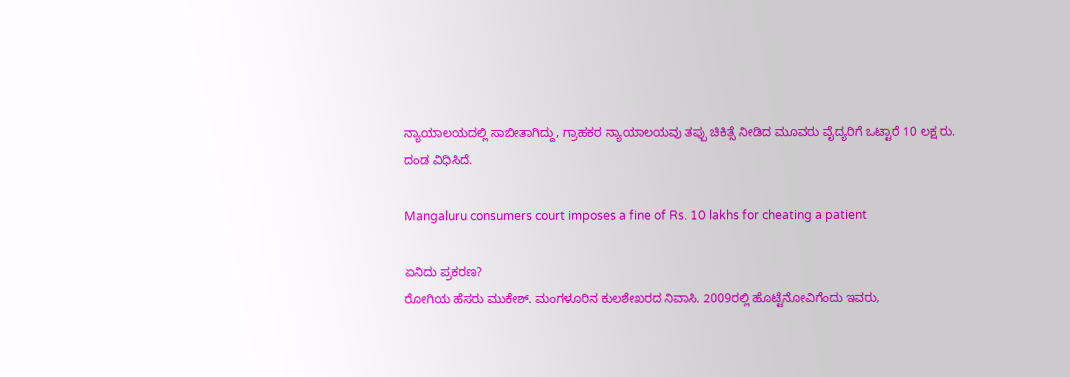ನ್ಯಾಯಾಲಯದಲ್ಲಿ ಸಾಬೀತಾಗಿದ್ದು, ಗ್ರಾಹಕರ ನ್ಯಾಯಾಲಯವು ತಪ್ಪು ಚಿಕಿತ್ಸೆ ನೀಡಿದ ಮೂವರು ವೈದ್ಯರಿಗೆ ಒಟ್ಟಾರೆ 10 ಲಕ್ಷ ರು. ದಂಡ ವಿಧಿಸಿದೆ.

Mangaluru consumers court imposes a fine of Rs. 10 lakhs for cheating a patient

ಏನಿದು ಪ್ರಕರಣ?
ರೋಗಿಯ ಹೆಸರು ಮುಕೇಶ್. ಮಂಗಳೂರಿನ ಕುಲಶೇಖರದ ನಿವಾಸಿ. 2009ರಲ್ಲಿ ಹೊಟ್ಟೆನೋವಿಗೆಂದು ಇವರು,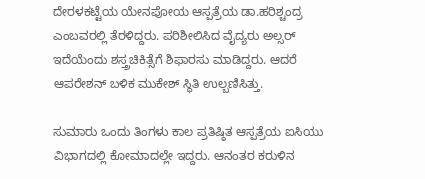ದೇರಳಕಟ್ಟೆಯ ಯೇನಪೋಯ ಆಸ್ಪತ್ರೆಯ ಡಾ.ಹರಿಶ್ಚಂದ್ರ ಎಂಬವರಲ್ಲಿ ತೆರಳಿದ್ದರು. ಪರಿಶೀಲಿಸಿದ ವೈದ್ಯರು ಅಲ್ಸರ್ ಇದೆಯೆಂದು ಶಸ್ತ್ರಚಿಕಿತ್ಸೆಗೆ ಶಿಫಾರಸು ಮಾಡಿದ್ದರು. ಆದರೆ ಆಪರೇಶನ್ ಬಳಿಕ ಮುಕೇಶ್ ಸ್ಥಿತಿ ಉಲ್ಬಣಿಸಿತ್ತು.

ಸುಮಾರು ಒಂದು ತಿಂಗಳು ಕಾಲ ಪ್ರತಿಷ್ಠಿತ ಆಸ್ಪತ್ರೆಯ ಐಸಿಯು ವಿಭಾಗದಲ್ಲಿ ಕೋಮಾದಲ್ಲೇ ಇದ್ದರು. ಆನಂತರ ಕರುಳಿನ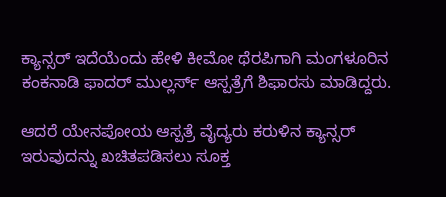ಕ್ಯಾನ್ಸರ್ ಇದೆಯೆಂದು ಹೇಳಿ ಕೀಮೋ ಥೆರಪಿಗಾಗಿ ಮಂಗಳೂರಿನ ಕಂಕನಾಡಿ ಫಾದರ್ ಮುಲ್ಲರ್ಸ್ ಆಸ್ಪತ್ರೆಗೆ ಶಿಫಾರಸು ಮಾಡಿದ್ದರು.

ಆದರೆ ಯೇನಪೋಯ ಆಸ್ಪತ್ರೆ ವೈದ್ಯರು ಕರುಳಿನ ಕ್ಯಾನ್ಸರ್ ಇರುವುದನ್ನು ಖಚಿತಪಡಿಸಲು ಸೂಕ್ತ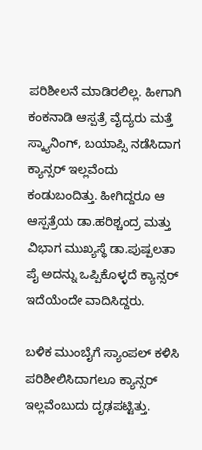ಪರಿಶೀಲನೆ ಮಾಡಿರಲಿಲ್ಲ. ಹೀಗಾಗಿ ಕಂಕನಾಡಿ ಆಸ್ಪತ್ರೆ ವೈದ್ಯರು ಮತ್ತೆ ಸ್ಕ್ಯಾನಿಂಗ್, ಬಯಾಪ್ಸಿ ನಡೆಸಿದಾಗ ಕ್ಯಾನ್ಸರ್ ಇಲ್ಲವೆಂದು ಕಂಡುಬಂದಿತ್ತು. ಹೀಗಿದ್ದರೂ ಆ ಆಸ್ಪತ್ರೆಯ ಡಾ.ಹರಿಶ್ಚಂದ್ರ ಮತ್ತು ವಿಭಾಗ ಮುಖ್ಯಸ್ಥೆ ಡಾ.ಪುಷ್ಪಲತಾ ಪೈ ಅದನ್ನು ಒಪ್ಪಿಕೊಳ್ಳದೆ ಕ್ಯಾನ್ಸರ್ ಇದೆಯೆಂದೇ ವಾದಿಸಿದ್ದರು.

ಬಳಿಕ ಮುಂಬೈಗೆ ಸ್ಯಾಂಪಲ್ ಕಳಿಸಿ ಪರಿಶೀಲಿಸಿದಾಗಲೂ ಕ್ಯಾನ್ಸರ್ ಇಲ್ಲವೆಂಬುದು ದೃಢಪಟ್ಟಿತ್ತು.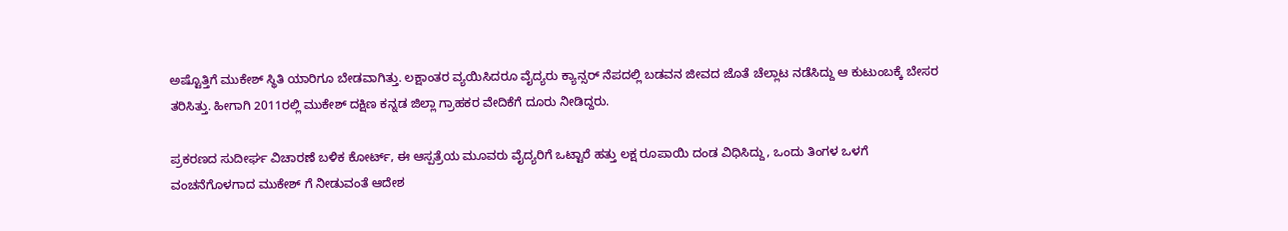ಅಷ್ಟೊತ್ತಿಗೆ ಮುಕೇಶ್ ಸ್ಥಿತಿ ಯಾರಿಗೂ ಬೇಡವಾಗಿತ್ತು. ಲಕ್ಷಾಂತರ ವ್ಯಯಿಸಿದರೂ ವೈದ್ಯರು ಕ್ಯಾನ್ಸರ್ ನೆಪದಲ್ಲಿ ಬಡವನ ಜೀವದ ಜೊತೆ ಚೆಲ್ಲಾಟ ನಡೆಸಿದ್ದು ಆ ಕುಟುಂಬಕ್ಕೆ ಬೇಸರ ತರಿಸಿತ್ತು. ಹೀಗಾಗಿ 2011ರಲ್ಲಿ ಮುಕೇಶ್ ದಕ್ಷಿಣ ಕನ್ನಡ ಜಿಲ್ಲಾ ಗ್ರಾಹಕರ ವೇದಿಕೆಗೆ ದೂರು ನೀಡಿದ್ದರು.

ಪ್ರಕರಣದ ಸುದೀರ್ಘ ವಿಚಾರಣೆ ಬಳಿಕ ಕೋರ್ಟ್, ಈ ಆಸ್ಪತ್ರೆಯ ಮೂವರು ವೈದ್ಯರಿಗೆ ಒಟ್ಟಾರೆ ಹತ್ತು ಲಕ್ಷ ರೂಪಾಯಿ ದಂಡ ವಿಧಿಸಿದ್ದು, ಒಂದು ತಿಂಗಳ ಒಳಗೆ ವಂಚನೆಗೊಳಗಾದ ಮುಕೇಶ್ ಗೆ ನೀಡುವಂತೆ ಆದೇಶ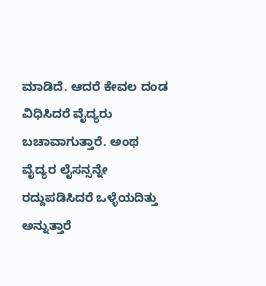ಮಾಡಿದೆ. ಆದರೆ ಕೇವಲ ದಂಡ ವಿಧಿಸಿದರೆ ವೈದ್ಯರು ಬಚಾವಾಗುತ್ತಾರೆ. ಅಂಥ ವೈದ್ಯರ ಲೈಸನ್ಸನ್ನೇ ರದ್ದುಪಡಿಸಿದರೆ ಒಳ್ಳೆಯದಿತ್ತು ಅನ್ನುತ್ತಾರೆ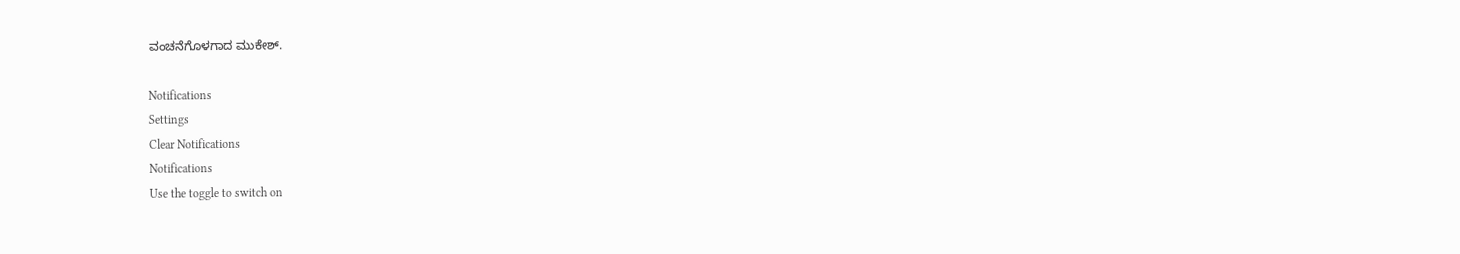ವಂಚನೆಗೊಳಗಾದ ಮುಕೇಶ್.

Notifications
Settings
Clear Notifications
Notifications
Use the toggle to switch on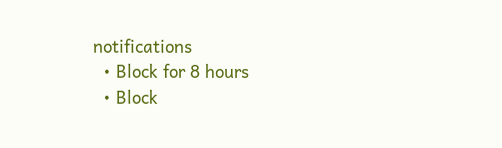notifications
  • Block for 8 hours
  • Block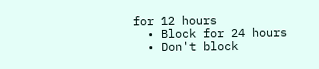for 12 hours
  • Block for 24 hours
  • Don't block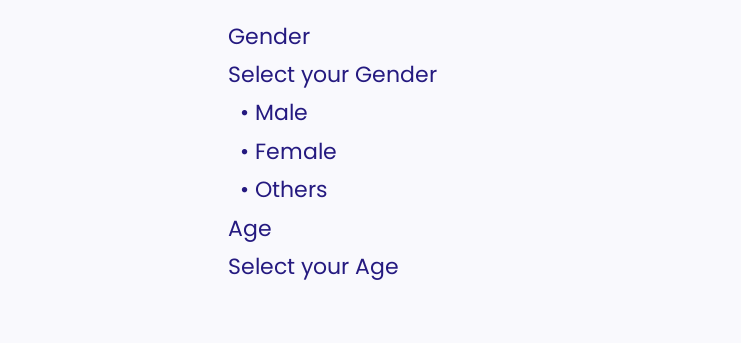Gender
Select your Gender
  • Male
  • Female
  • Others
Age
Select your Age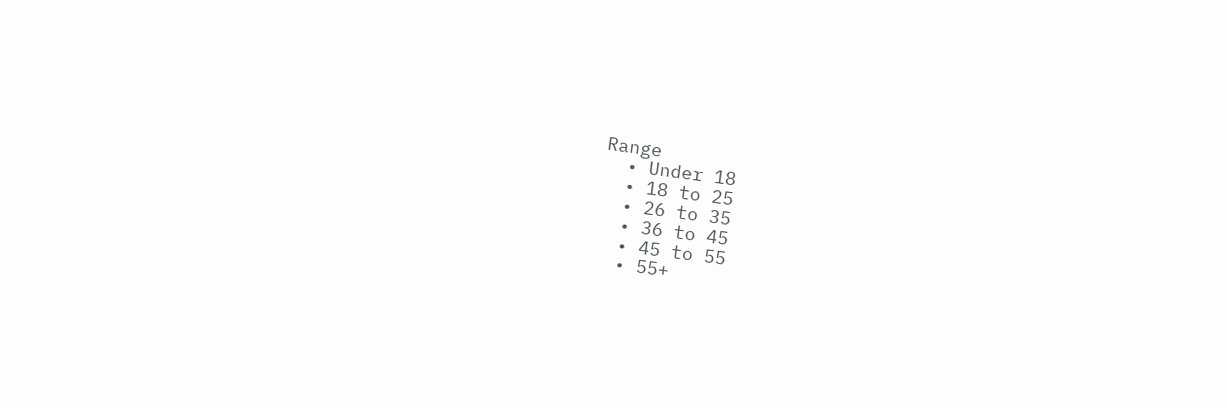Range
  • Under 18
  • 18 to 25
  • 26 to 35
  • 36 to 45
  • 45 to 55
  • 55+